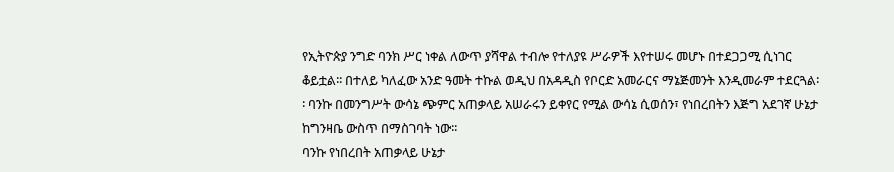የኢትዮጵያ ንግድ ባንክ ሥር ነቀል ለውጥ ያሻዋል ተብሎ የተለያዩ ሥራዎች እየተሠሩ መሆኑ በተደጋጋሚ ሲነገር ቆይቷል፡፡ በተለይ ካለፈው አንድ ዓመት ተኩል ወዲህ በአዳዲስ የቦርድ አመራርና ማኔጅመንት እንዲመራም ተደርጓል፡፡ ባንኩ በመንግሥት ውሳኔ ጭምር አጠቃላይ አሠራሩን ይቀየር የሚል ውሳኔ ሲወሰን፣ የነበረበትን እጅግ አደገኛ ሁኔታ ከግንዛቤ ውስጥ በማስገባት ነው፡፡
ባንኩ የነበረበት አጠቃላይ ሁኔታ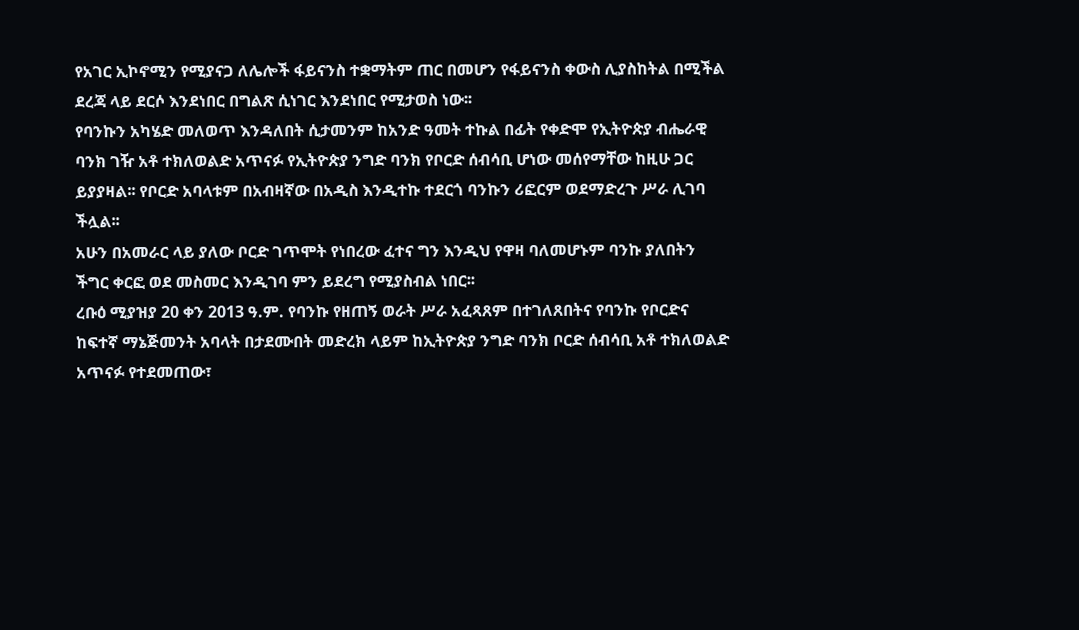የአገር ኢኮኖሚን የሚያናጋ ለሌሎች ፋይናንስ ተቋማትም ጠር በመሆን የፋይናንስ ቀውስ ሊያስከትል በሚችል ደረጃ ላይ ደርሶ እንደነበር በግልጽ ሲነገር እንደነበር የሚታወስ ነው፡፡
የባንኩን አካሄድ መለወጥ እንዳለበት ሲታመንም ከአንድ ዓመት ተኩል በፊት የቀድሞ የኢትዮጵያ ብሔራዊ ባንክ ገዥ አቶ ተክለወልድ አጥናፉ የኢትዮጵያ ንግድ ባንክ የቦርድ ሰብሳቢ ሆነው መሰየማቸው ከዚሁ ጋር ይያያዛል፡፡ የቦርድ አባላቱም በአብዛኛው በአዲስ እንዲተኩ ተደርጎ ባንኩን ሪፎርም ወደማድረጉ ሥራ ሊገባ ችሏል፡፡
አሁን በአመራር ላይ ያለው ቦርድ ገጥሞት የነበረው ፈተና ግን እንዲህ የዋዛ ባለመሆኑም ባንኩ ያለበትን ችግር ቀርፎ ወደ መስመር እንዲገባ ምን ይደረግ የሚያስብል ነበር፡፡
ረቡዕ ሚያዝያ 20 ቀን 2013 ዓ.ም. የባንኩ የዘጠኝ ወራት ሥራ አፈጻጸም በተገለጸበትና የባንኩ የቦርድና ከፍተኛ ማኔጅመንት አባላት በታደሙበት መድረክ ላይም ከኢትዮጵያ ንግድ ባንክ ቦርድ ሰብሳቢ አቶ ተክለወልድ አጥናፉ የተደመጠው፣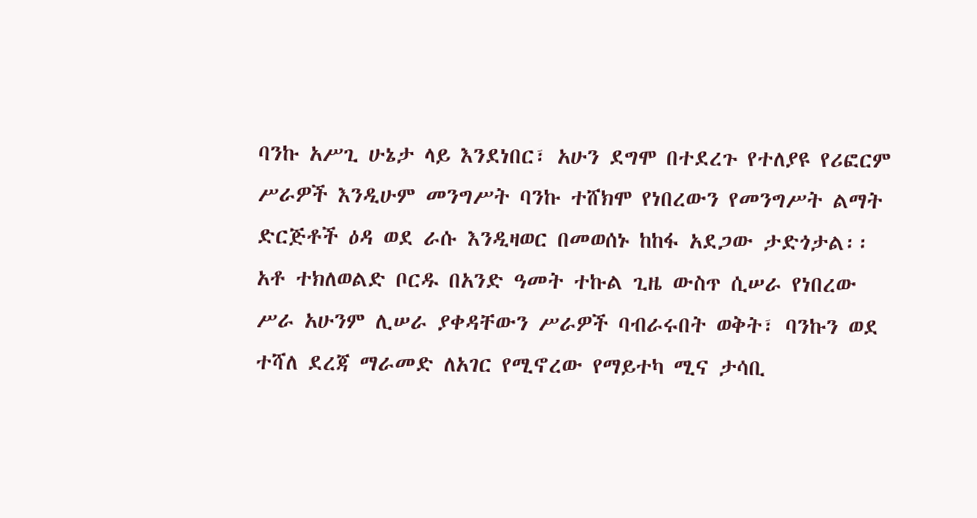ባንኩ አሥጊ ሁኔታ ላይ እንደነበር፣ አሁን ደግሞ በተደረጉ የተለያዩ የሪፎርም ሥራዎች እንዲሁም መንግሥት ባንኩ ተሸክሞ የነበረውን የመንግሥት ልማት ድርጅቶች ዕዳ ወደ ራሱ እንዲዛወር በመወሰኑ ከከፋ አደጋው ታድጎታል፡፡
አቶ ተክለወልድ ቦርዱ በአንድ ዓመት ተኩል ጊዜ ውስጥ ሲሠራ የነበረው ሥራ አሁንም ሊሠራ ያቀዳቸውን ሥራዎች ባብራሩበት ወቅት፣ ባንኩን ወደ ተሻለ ደረጃ ማራመድ ለአገር የሚኖረው የማይተካ ሚና ታሳቢ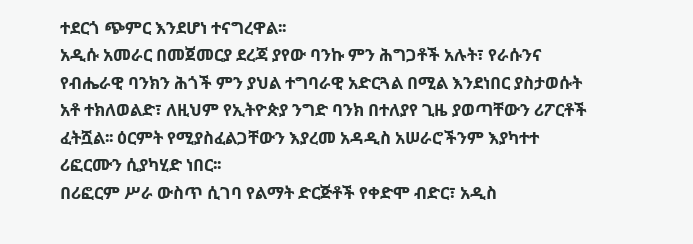ተደርጎ ጭምር እንደሆነ ተናግረዋል፡፡
አዲሱ አመራር በመጀመርያ ደረጃ ያየው ባንኩ ምን ሕግጋቶች አሉት፣ የራሱንና የብሔራዊ ባንክን ሕጎች ምን ያህል ተግባራዊ አድርጓል በሚል እንደነበር ያስታወሱት አቶ ተክለወልድ፣ ለዚህም የኢትዮጵያ ንግድ ባንክ በተለያየ ጊዜ ያወጣቸውን ሪፖርቶች ፈትሿል፡፡ ዕርምት የሚያስፈልጋቸውን እያረመ አዳዲስ አሠራሮችንም እያካተተ ሪፎርሙን ሲያካሂድ ነበር፡፡
በሪፎርም ሥራ ውስጥ ሲገባ የልማት ድርጅቶች የቀድሞ ብድር፣ አዲስ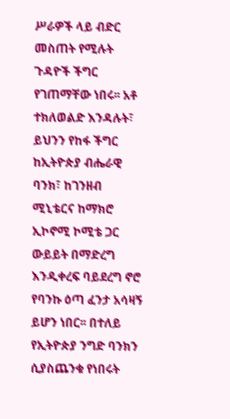ሥራዎች ላይ ብድር መስጠት የሚሉት ጉዳዮች ችግር የገጠማቸው ነበሩ፡፡ አቶ ተክለወልድ እንዳሉት፣ ይህንን የከፋ ችግር ከኢትዮጵያ ብሔራዊ ባንክ፣ ከገንዘብ ሚኒቴርና ከማክሮ ኢኮኖሚ ኮሚቴ ጋር ውይይት በማድረግ እንዲቀረፍ ባይደረግ ኖሮ የባንኩ ዕጣ ፈንታ አሳዛኝ ይሆን ነበር፡፡ በተለይ የኢትዮጵያ ንግድ ባንክን ሲያስጨንቁ የነበሩት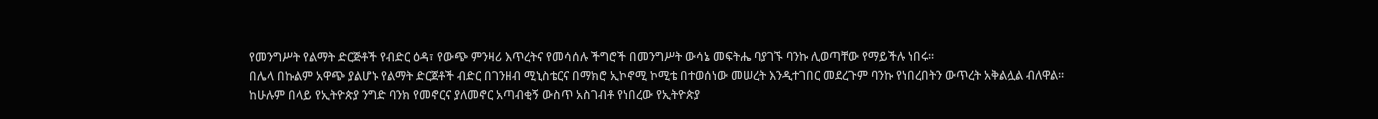የመንግሥት የልማት ድርጅቶች የብድር ዕዳ፣ የውጭ ምንዛሪ እጥረትና የመሳሰሉ ችግሮች በመንግሥት ውሳኔ መፍትሔ ባያገኙ ባንኩ ሊወጣቸው የማይችሉ ነበሩ፡፡
በሌላ በኩልም አዋጭ ያልሆኑ የልማት ድርጀቶች ብድር በገንዘብ ሚኒስቴርና በማክሮ ኢኮኖሚ ኮሚቴ በተወሰነው መሠረት እንዲተገበር መደረጉም ባንኩ የነበረበትን ውጥረት አቅልሏል ብለዋል፡፡
ከሁሉም በላይ የኢትዮጵያ ንግድ ባንክ የመኖርና ያለመኖር አጣብቂኝ ውስጥ አስገብቶ የነበረው የኢትዮጵያ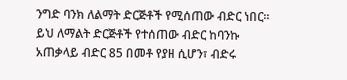ንግድ ባንክ ለልማት ድርጅቶች የሚሰጠው ብድር ነበር፡፡ ይህ ለማልት ድርጅቶች የተሰጠው ብድር ከባንኩ አጠቃላይ ብድር 85 በመቶ የያዘ ሲሆን፣ ብድሩ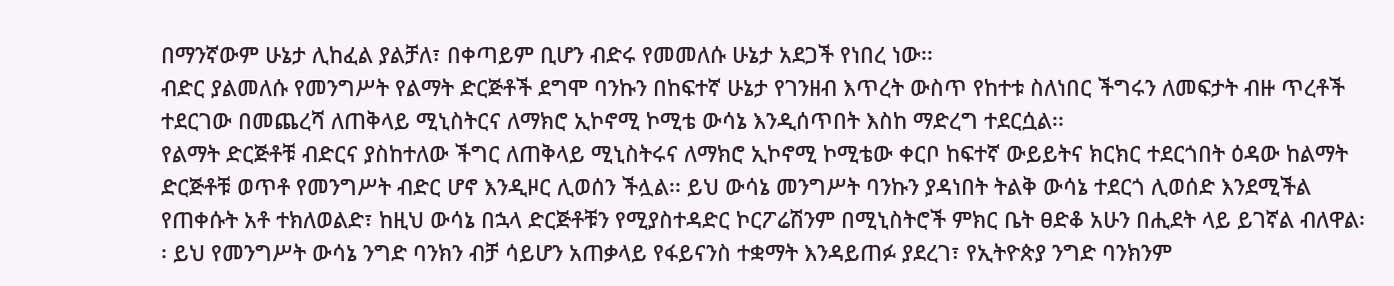በማንኛውም ሁኔታ ሊከፈል ያልቻለ፣ በቀጣይም ቢሆን ብድሩ የመመለሱ ሁኔታ አደጋች የነበረ ነው፡፡
ብድር ያልመለሱ የመንግሥት የልማት ድርጅቶች ደግሞ ባንኩን በከፍተኛ ሁኔታ የገንዘብ እጥረት ውስጥ የከተቱ ስለነበር ችግሩን ለመፍታት ብዙ ጥረቶች ተደርገው በመጨረሻ ለጠቅላይ ሚኒስትርና ለማክሮ ኢኮኖሚ ኮሚቴ ውሳኔ እንዲሰጥበት እስከ ማድረግ ተደርሷል፡፡
የልማት ድርጅቶቹ ብድርና ያስከተለው ችግር ለጠቅላይ ሚኒስትሩና ለማክሮ ኢኮኖሚ ኮሚቴው ቀርቦ ከፍተኛ ውይይትና ክርክር ተደርጎበት ዕዳው ከልማት ድርጅቶቹ ወጥቶ የመንግሥት ብድር ሆኖ እንዲዞር ሊወሰን ችሏል፡፡ ይህ ውሳኔ መንግሥት ባንኩን ያዳነበት ትልቅ ውሳኔ ተደርጎ ሊወሰድ እንደሚችል የጠቀሱት አቶ ተክለወልድ፣ ከዚህ ውሳኔ በኋላ ድርጅቶቹን የሚያስተዳድር ኮርፖሬሽንም በሚኒስትሮች ምክር ቤት ፀድቆ አሁን በሒደት ላይ ይገኛል ብለዋል፡፡ ይህ የመንግሥት ውሳኔ ንግድ ባንክን ብቻ ሳይሆን አጠቃላይ የፋይናንስ ተቋማት እንዳይጠፉ ያደረገ፣ የኢትዮጵያ ንግድ ባንክንም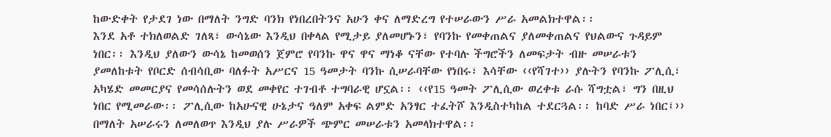ከውድቀት የታደገ ነው በማለት ንግድ ባንክ የነበረበትንና አሁን ቀና ለማድረግ የተሠራውን ሥራ አመልክተዋል፡፡
እንደ አቶ ተክለወልድ ገለጻ፣ ውሳኔው እንዲህ በቀላል የሚታይ ያለመሆኑን፣ የባንኩ የመቀጠልና ያለመቀጠልና የህልውና ጉዳይም ነበር፡፡ እንዲህ ያለውን ውሳኔ ከመወሰን ጀምሮ የባንኩ ዋና ዋና ማነቆ ናቸው የተባሉ ችግሮችን ለመፍታት ብዙ መሠራቱን ያመለከቱት የቦርድ ሰብሳቢው ባለፉት አሥርና 15 ዓመታት ባንኩ ሲሠራባቸው የነበሩ፣ እሳቸው ‹‹የሻገተ›› ያሉትን የባንኩ ፖሊሲ፣ አካሄድ መመርያና የመሳሰሉትን ወደ መቀየር ተገብቶ ተግባራዊ ሆኗል፡፡ ‹‹የ15 ዓመት ፖሊሲው ወረቀቱ ራሱ ሻግቷል፣ ግን በዚህ ነበር የሚመራው፡፡ ፖሊሲው ከአሁናዊ ሁኔታና ዓለም አቀፍ ልምድ አንፃር ተፈትሾ እንዲስተካከል ተደርጓል፡፡ ከባድ ሥራ ነበር፤›› በማለት አሠራሩን ለመለወጥ እንዲህ ያሉ ሥራዎች ጭምር መሠራቱን አመላክተዋል፡፡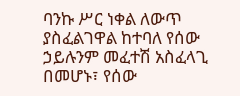ባንኩ ሥር ነቀል ለውጥ ያስፈልገዋል ከተባለ የሰው ኃይሉንም መፈተሽ አስፈላጊ በመሆኑ፣ የሰው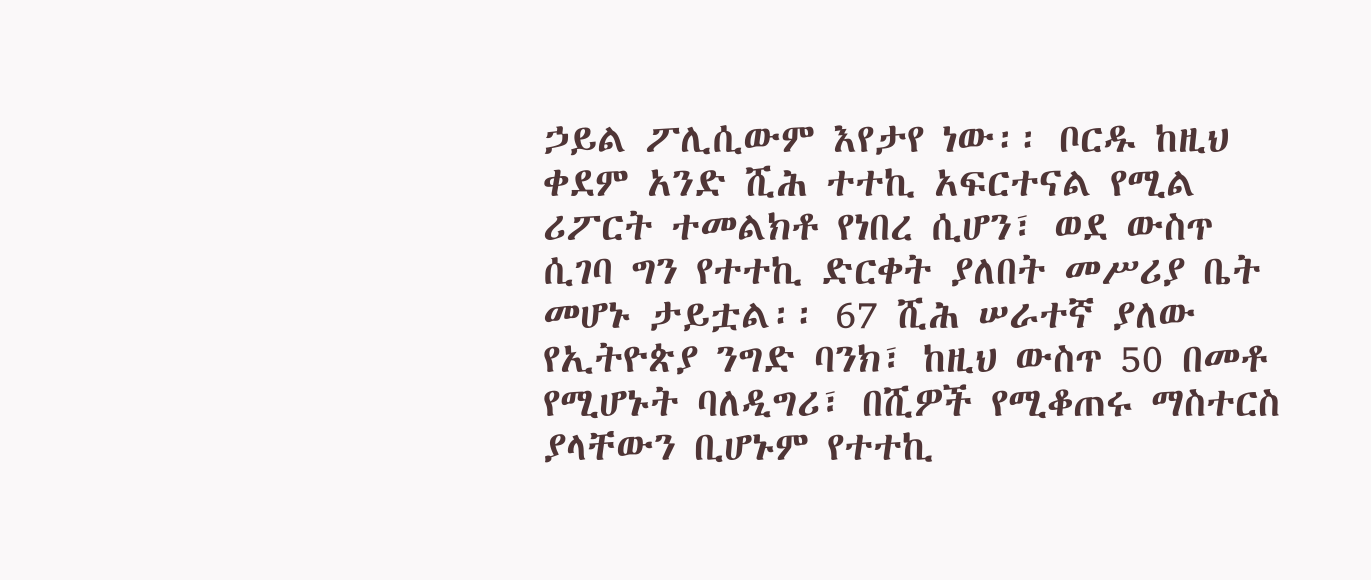ኃይል ፖሊሲውም እየታየ ነው፡፡ ቦርዱ ከዚህ ቀደም አንድ ሺሕ ተተኪ አፍርተናል የሚል ሪፖርት ተመልክቶ የነበረ ሲሆን፣ ወደ ውስጥ ሲገባ ግን የተተኪ ድርቀት ያለበት መሥሪያ ቤት መሆኑ ታይቷል፡፡ 67 ሺሕ ሠራተኛ ያለው የኢትዮጵያ ንግድ ባንክ፣ ከዚህ ውስጥ 50 በመቶ የሚሆኑት ባለዲግሪ፣ በሺዎች የሚቆጠሩ ማስተርስ ያላቸውን ቢሆኑም የተተኪ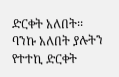ድርቀት አለበት፡፡
ባንኩ አለበት ያሉትን የተተኪ ድርቀት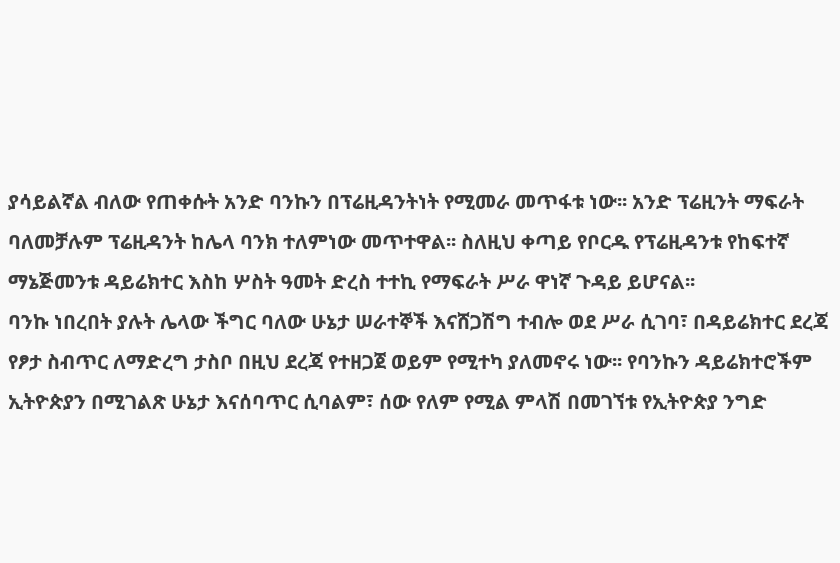ያሳይልኛል ብለው የጠቀሱት አንድ ባንኩን በፕሬዚዳንትነት የሚመራ መጥፋቱ ነው፡፡ አንድ ፕሬዚንት ማፍራት ባለመቻሉም ፕሬዚዳንት ከሌላ ባንክ ተለምነው መጥተዋል፡፡ ስለዚህ ቀጣይ የቦርዱ የፕሬዚዳንቱ የከፍተኛ ማኔጅመንቱ ዳይሬክተር እስከ ሦስት ዓመት ድረስ ተተኪ የማፍራት ሥራ ዋነኛ ጉዳይ ይሆናል፡፡
ባንኩ ነበረበት ያሉት ሌላው ችግር ባለው ሁኔታ ሠራተኞች እናሸጋሽግ ተብሎ ወደ ሥራ ሲገባ፣ በዳይሬክተር ደረጃ የፆታ ስብጥር ለማድረግ ታስቦ በዚህ ደረጃ የተዘጋጀ ወይም የሚተካ ያለመኖሩ ነው፡፡ የባንኩን ዳይሬክተሮችም ኢትዮጵያን በሚገልጽ ሁኔታ እናሰባጥር ሲባልም፣ ሰው የለም የሚል ምላሽ በመገኘቱ የኢትዮጵያ ንግድ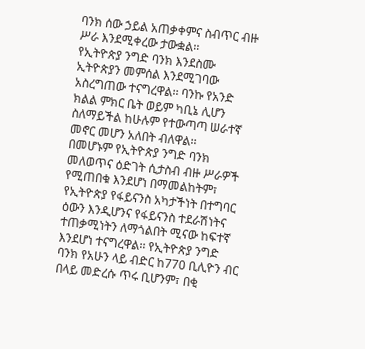ባንክ ሰው ኃይል አጠቃቀምና ስብጥር ብዙ ሥራ እንደሚቀረው ታውቋል፡፡
የኢትዮጵያ ንግድ ባንክ እንደስሙ ኢትዮጵያን መምሰል እንደሚገባው አስረግጠው ተናግረዋል፡፡ ባንኩ የአንድ ክልል ምክር ቤት ወይም ካቢኔ ሊሆን ስለማይችል ከሁሉም የተውጣጣ ሠራተኛ መኖር መሆን አለበት ብለዋል፡፡
በመሆኑም የኢትዮጵያ ንግድ ባንክ መለወጥና ዕድገት ሲታስብ ብዙ ሥራዎች የሚጠበቁ እንደሆነ በማመልከትም፣ የኢትዮጵያ የፋይናንስ አካታችነት በተግባር ዕውን እንዲሆንና የፋይናንስ ተደራሽነትና ተጠቃሚነትን ለማጎልበት ሚናው ከፍተኛ እንደሆነ ተናግረዋል፡፡ የኢትዮጵያ ንግድ ባንክ የአሁን ላይ ብድር ከ770 ቢሊዮን ብር በላይ መድረሱ ጥሩ ቢሆንም፣ በቂ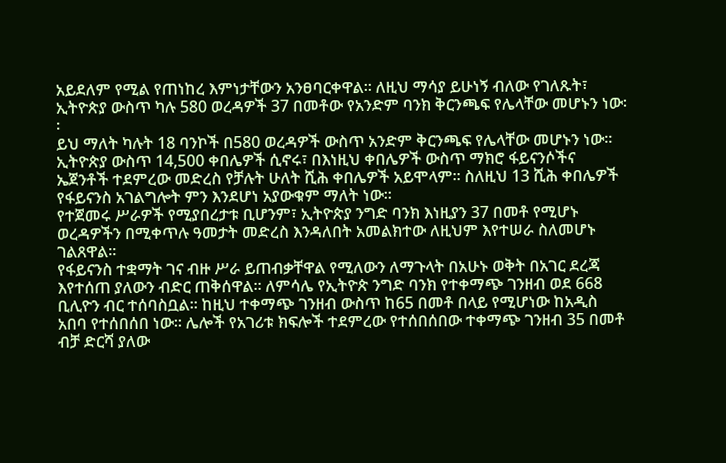አይደለም የሚል የጠነከረ እምነታቸውን አንፀባርቀዋል፡፡ ለዚህ ማሳያ ይሁነኝ ብለው የገለጹት፣ ኢትዮጵያ ውስጥ ካሉ 580 ወረዳዎች 37 በመቶው የአንድም ባንክ ቅርንጫፍ የሌላቸው መሆኑን ነው፡፡
ይህ ማለት ካሉት 18 ባንኮች በ580 ወረዳዎች ውስጥ አንድም ቅርንጫፍ የሌላቸው መሆኑን ነው፡፡ ኢትዮጵያ ውስጥ 14,500 ቀበሌዎች ሲኖሩ፣ በእነዚህ ቀበሌዎች ውስጥ ማክሮ ፋይናንሶችና ኤጀንቶች ተደምረው መድረስ የቻሉት ሁለት ሺሕ ቀበሌዎች አይሞላም፡፡ ስለዚህ 13 ሺሕ ቀበሌዎች የፋይናንስ አገልግሎት ምን እንደሆነ አያውቁም ማለት ነው፡፡
የተጀመሩ ሥራዎች የሚያበረታቱ ቢሆንም፣ ኢትዮጵያ ንግድ ባንክ እነዚያን 37 በመቶ የሚሆኑ ወረዳዎችን በሚቀጥሉ ዓመታት መድረስ እንዳለበት አመልክተው ለዚህም እየተሠራ ስለመሆኑ ገልጸዋል፡፡
የፋይናንስ ተቋማት ገና ብዙ ሥራ ይጠብቃቸዋል የሚለውን ለማጉላት በአሁኑ ወቅት በአገር ደረጃ እየተሰጠ ያለውን ብድር ጠቅሰዋል፡፡ ለምሳሌ የኢትዮጵ ንግድ ባንክ የተቀማጭ ገንዘብ ወደ 668 ቢሊዮን ብር ተሰባስቧል፡፡ ከዚህ ተቀማጭ ገንዘብ ውስጥ ከ65 በመቶ በላይ የሚሆነው ከአዲስ አበባ የተሰበሰበ ነው፡፡ ሌሎች የአገሪቱ ክፍሎች ተደምረው የተሰበሰበው ተቀማጭ ገንዘብ 35 በመቶ ብቻ ድርሻ ያለው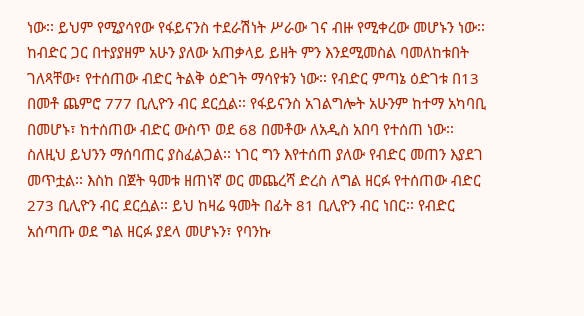ነው፡፡ ይህም የሚያሳየው የፋይናንስ ተደራሽነት ሥራው ገና ብዙ የሚቀረው መሆኑን ነው፡፡
ከብድር ጋር በተያያዘም አሁን ያለው አጠቃላይ ይዘት ምን እንደሚመስል ባመለከቱበት ገለጻቸው፣ የተሰጠው ብድር ትልቅ ዕድገት ማሳየቱን ነው፡፡ የብድር ምጣኔ ዕድገቱ በ13 በመቶ ጨምሮ 777 ቢሊዮን ብር ደርሷል፡፡ የፋይናንስ አገልግሎት አሁንም ከተማ አካባቢ በመሆኑ፣ ከተሰጠው ብድር ውስጥ ወደ 68 በመቶው ለአዲስ አበባ የተሰጠ ነው፡፡ ስለዚህ ይህንን ማሰባጠር ያስፈልጋል፡፡ ነገር ግን እየተሰጠ ያለው የብድር መጠን እያደገ መጥቷል፡፡ እስከ በጀት ዓመቱ ዘጠነኛ ወር መጨረሻ ድረስ ለግል ዘርፉ የተሰጠው ብድር 273 ቢሊዮን ብር ደርሷል፡፡ ይህ ከዛሬ ዓመት በፊት 81 ቢሊዮን ብር ነበር፡፡ የብድር አሰጣጡ ወደ ግል ዘርፉ ያደላ መሆኑን፣ የባንኩ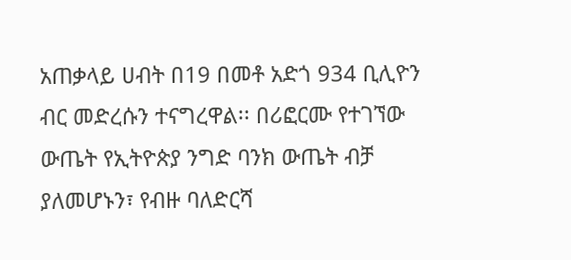አጠቃላይ ሀብት በ19 በመቶ አድጎ 934 ቢሊዮን ብር መድረሱን ተናግረዋል፡፡ በሪፎርሙ የተገኘው ውጤት የኢትዮጵያ ንግድ ባንክ ውጤት ብቻ ያለመሆኑን፣ የብዙ ባለድርሻ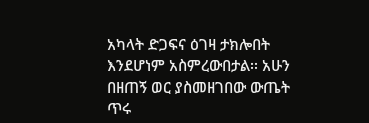አካላት ድጋፍና ዕገዛ ታክሎበት እንደሆነም አስምረውበታል፡፡ አሁን በዘጠኝ ወር ያስመዘገበው ውጤት ጥሩ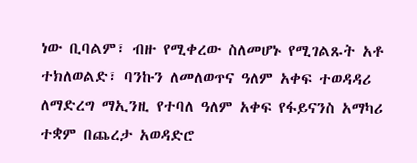ነው ቢባልም፣ ብዙ የሚቀረው ስለመሆኑ የሚገልጹት አቶ ተክለወልድ፣ ባንኩን ለመለወጥና ዓለም አቀፍ ተወዳዳሪ ለማድረግ ማኢንዚ የተባለ ዓለም አቀፍ የፋይናንስ አማካሪ ተቋም በጨረታ አወዳድሮ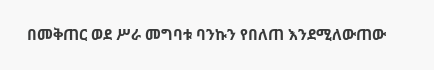በመቅጠር ወደ ሥራ መግባቱ ባንኩን የበለጠ እንደሚለውጠው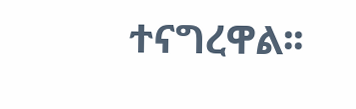ተናግረዋል፡፡